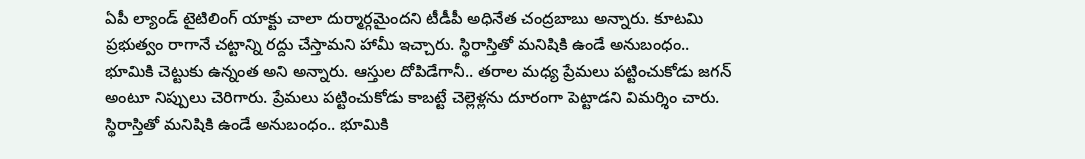ఏపీ ల్యాండ్ టైటిలింగ్ యాక్టు చాలా దుర్మార్గమైందని టీడీపీ అధినేత చంద్రబాబు అన్నారు. కూటమి ప్రభుత్వం రాగానే చట్టాన్ని రద్దు చేస్తామని హామీ ఇచ్చారు. స్థిరాస్తితో మనిషికి ఉండే అనుబంధం.. భూమికి చెట్టుకు ఉన్నంత అని అన్నారు. ఆస్తుల దోపిడేగానీ.. తరాల మధ్య ప్రేమలు పట్టించుకోడు జగన్ అంటూ నిప్పులు చెరిగారు. ప్రేమలు పట్టించుకోడు కాబట్టే చెల్లెళ్లను దూరంగా పెట్టాడని విమర్శిం చారు.
స్థిరాస్తితో మనిషికి ఉండే అనుబంధం.. భూమికి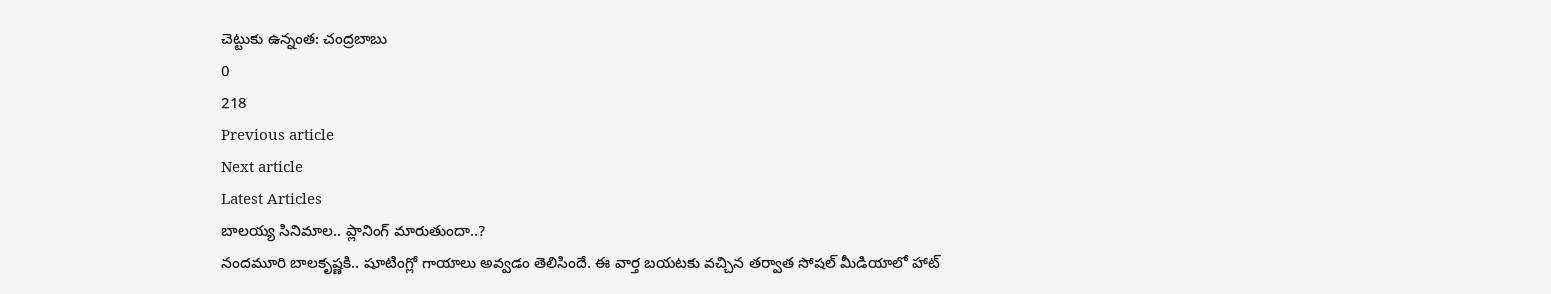చెట్టుకు ఉన్నంత: చంద్రబాబు
0
218
Previous article
Next article
Latest Articles
బాలయ్య సినిమాల.. ప్లానింగ్ మారుతుందా..?
నందమూరి బాలకృష్ణకి.. షూటింగ్లో గాయాలు అవ్వడం తెలిసిందే. ఈ వార్త బయటకు వచ్చిన తర్వాత సోషల్ మీడియాలో హాట్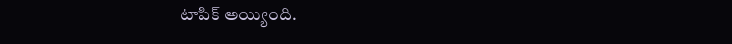టాపిక్ అయ్యింది.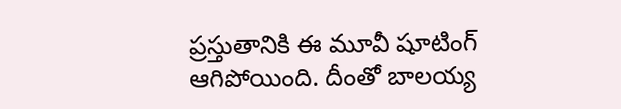ప్రస్తుతానికి ఈ మూవీ షూటింగ్ ఆగిపోయింది. దీంతో బాలయ్య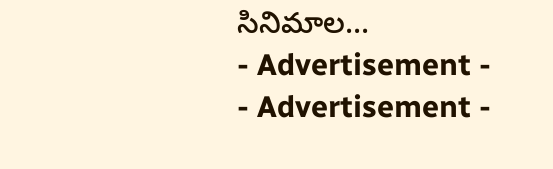సినిమాల...
- Advertisement -
- Advertisement -